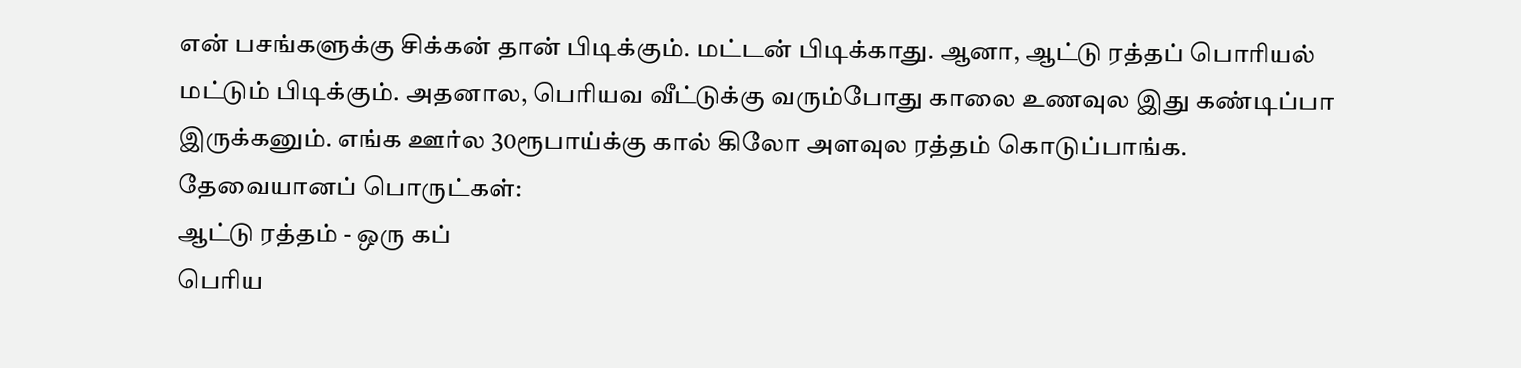என் பசங்களுக்கு சிக்கன் தான் பிடிக்கும். மட்டன் பிடிக்காது. ஆனா, ஆட்டு ரத்தப் பொரியல் மட்டும் பிடிக்கும். அதனால, பெரியவ வீட்டுக்கு வரும்போது காலை உணவுல இது கண்டிப்பா இருக்கனும். எங்க ஊர்ல 30ரூபாய்க்கு கால் கிலோ அளவுல ரத்தம் கொடுப்பாங்க.
தேவையானப் பொருட்கள்:
ஆட்டு ரத்தம் - ஒரு கப்
பெரிய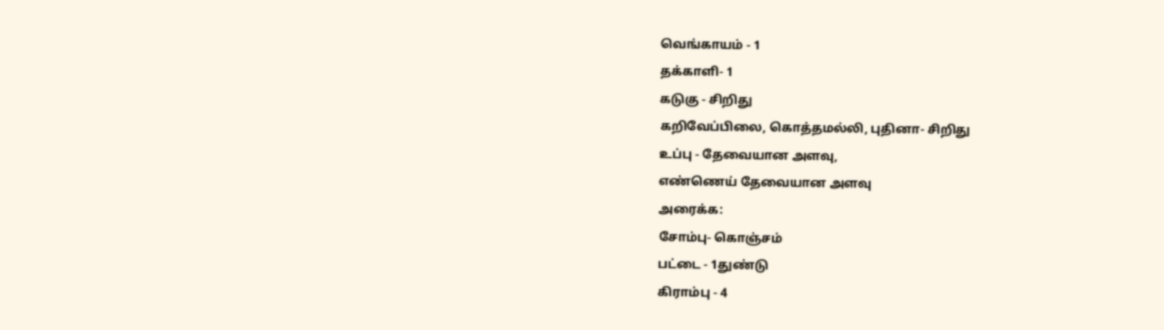வெங்காயம் - 1
தக்காளி- 1
கடுகு - சிறிது
கறிவேப்பிலை, கொத்தமல்லி, புதினா- சிறிது
உப்பு - தேவையான அளவு,
எண்ணெய் தேவையான அளவு
அரைக்க:
சோம்பு- கொஞ்சம்
பட்டை - 1துண்டு
கிராம்பு - 4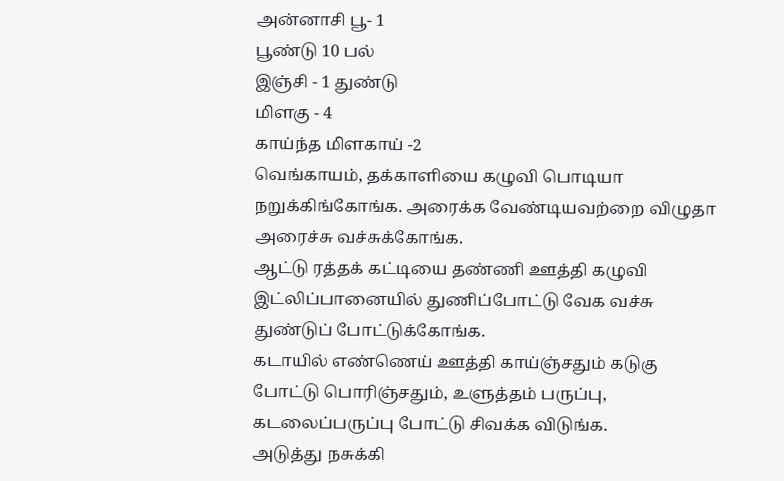அன்னாசி பூ- 1
பூண்டு 10 பல்
இஞ்சி - 1 துண்டு
மிளகு - 4
காய்ந்த மிளகாய் -2
வெங்காயம், தக்காளியை கழுவி பொடியா நறுக்கிங்கோங்க. அரைக்க வேண்டியவற்றை விழுதா அரைச்சு வச்சுக்கோங்க.
ஆட்டு ரத்தக் கட்டியை தண்ணி ஊத்தி கழுவி இட்லிப்பானையில் துணிப்போட்டு வேக வச்சு துண்டுப் போட்டுக்கோங்க.
கடாயில் எண்ணெய் ஊத்தி காய்ஞ்சதும் கடுகு போட்டு பொரிஞ்சதும், உளுத்தம் பருப்பு, கடலைப்பருப்பு போட்டு சிவக்க விடுங்க.
அடுத்து நசுக்கி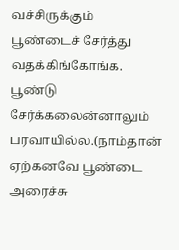வச்சிருக்கும் பூண்டைச் சேர்த்து வதக்கிங்கோங்க. பூண்டு சேர்க்கலைன்னாலும் பரவாயில்ல.(நாம்தான் ஏற்கனவே பூண்டை அரைச்சு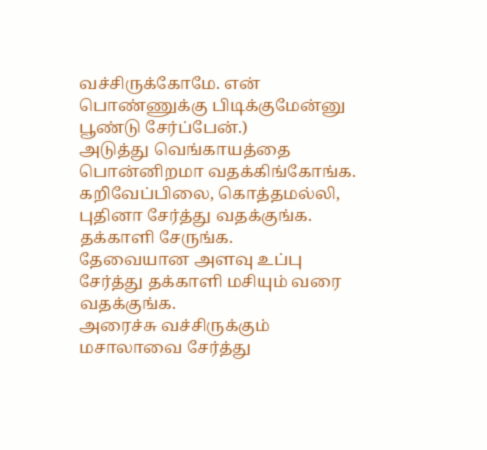வச்சிருக்கோமே. என் பொண்ணுக்கு பிடிக்குமேன்னு பூண்டு சேர்ப்பேன்.)
அடுத்து வெங்காயத்தை பொன்னிறமா வதக்கிங்கோங்க.
கறிவேப்பிலை, கொத்தமல்லி, புதினா சேர்த்து வதக்குங்க.
தக்காளி சேருங்க.
தேவையான அளவு உப்பு சேர்த்து தக்காளி மசியும் வரை வதக்குங்க.
அரைச்சு வச்சிருக்கும் மசாலாவை சேர்த்து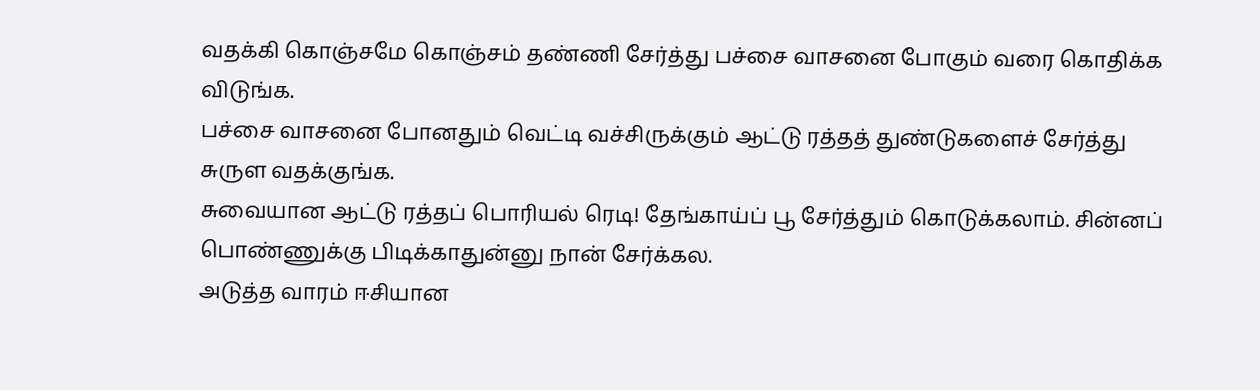வதக்கி கொஞ்சமே கொஞ்சம் தண்ணி சேர்த்து பச்சை வாசனை போகும் வரை கொதிக்க விடுங்க.
பச்சை வாசனை போனதும் வெட்டி வச்சிருக்கும் ஆட்டு ரத்தத் துண்டுகளைச் சேர்த்து சுருள வதக்குங்க.
சுவையான ஆட்டு ரத்தப் பொரியல் ரெடி! தேங்காய்ப் பூ சேர்த்தும் கொடுக்கலாம். சின்னப் பொண்ணுக்கு பிடிக்காதுன்னு நான் சேர்க்கல.
அடுத்த வாரம் ஈசியான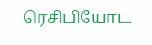ரெசிபியோட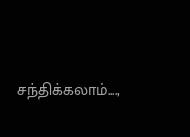சந்திக்கலாம்....,